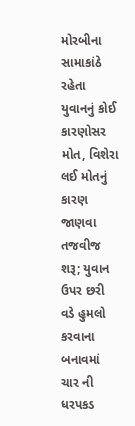મોરબીના સામાકાંઠે રહેતા યુવાનનું કોઈ કારણોસર મોત, વિશેરા લઈ મોતનું કારણ જાણવા તજવીજ શરૂ; યુવાન ઉપર છરી વડે હુમલો કરવાના બનાવમાં ચાર ની ધરપકડ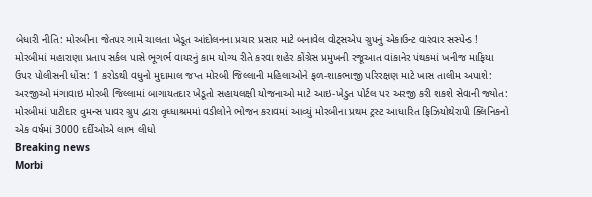બેધારી નીતિ: મોરબીના જેતપર ગામે ચાલતા ખેડૂત આંદોલનના પ્રચાર પ્રસાર માટે બનાવેલ વોટ્સએપ ગ્રુપનું એકાઉન્ટ વારંવાર સસ્પેન્ડ !  મોરબીમાં મહારાણા પ્રતાપ સર્કલ પાસે ભૂગર્ભ વાયરનું કામ યોગ્ય રીતે કરવા શહેર કોંગ્રેસ પ્રમુખની રજૂઆત વાંકાનેર પંથકમાં ખનીજ માફિયા ઉપર પોલીસની ધોંસ: 1 કરોડથી વધુનો મુદામાલ જપ્ત મોરબી જિલ્લાની મહિલાઓને ફળ-શાકભાજી પરિરક્ષણ માટે ખાસ તાલીમ અપાશે: અરજીઓ મંગાવાઇ મોરબી જિલ્લામાં બાગાયતદાર ખેડૂતો સહાયલક્ષી યોજનાઓ માટે આઇ-ખેડુત પોર્ટલ પર અરજી કરી શકશે સેવાની જ્યોત: મોરબીમાં પાટીદાર વુમન્સ પાવર ગ્રુપ દ્વારા વૃધ્ધાશ્રમમાં વડીલોને ભોજન કરાવમાં આવ્યું મોરબીના પ્રથમ ટ્રસ્ટ આધારિત ફિઝિયોથેરાપી ક્લિનિકનો એક વર્ષમાં 3000 દર્દીઓએ લાભ લીધો
Breaking news
Morbi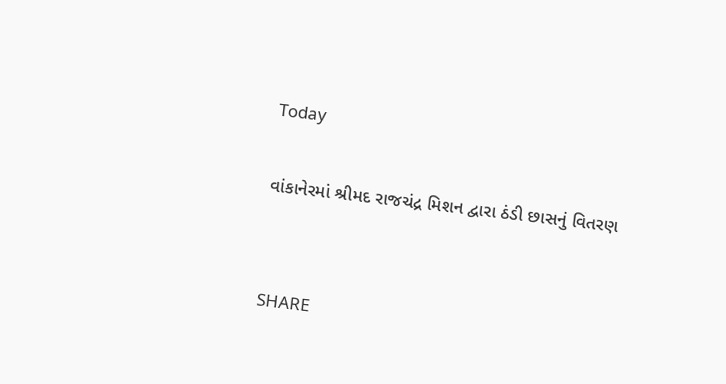Today

વાંકાનેરમાં શ્રીમદ રાજચંદ્ર મિશન દ્વારા ઠંડી છાસનું વિતરણ


SHARE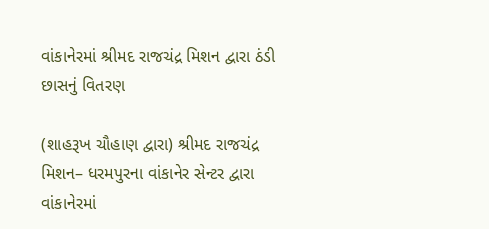વાંકાનેરમાં શ્રીમદ રાજચંદ્ર મિશન દ્વારા ઠંડી છાસનું વિતરણ

(શાહરૂખ ચૌહાણ દ્વારા) શ્રીમદ રાજચંદ્ર મિશન– ધરમપુરના વાંકાનેર સેન્ટર દ્વારા વાંકાનેરમાં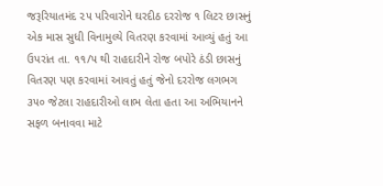જરૂરિયાતમંદ ૨૫ પરિવારોને ઘરદીઠ દરરોજ ૧ લિટર છાસનું એક માસ સુધી વિનામુલ્યે વિતરણ કરવામાં આવ્યું હતું આ ઉપરાંત તા. ૧૧/૫ થી રાહદારીને રોજ બપોરે ઠંડી છાસનું વિતરણ પણ કરવામાં આવતું હતું જેનો દરરોજ લગભગ ૩૫૦ જેટલા રાહદારીઓ લાભ લેતા હતા આ અભિયાનને સફળ બનાવવા માટે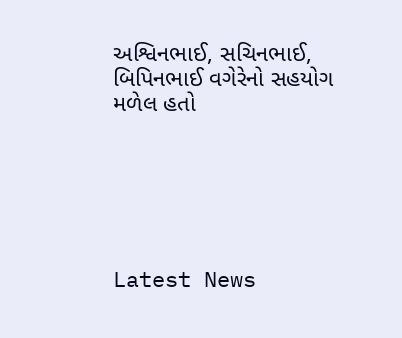અશ્વિનભાઈ, સચિનભાઈ, બિપિનભાઈ વગેરેનો સહયોગ મળેલ હતો






Latest News